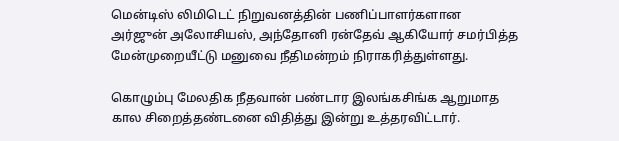மென்டிஸ் லிமிடெட் நிறுவனத்தின் பணிப்பாளர்களான அர்ஜுன் அலோசியஸ், அந்தோனி ரன்தேவ் ஆகியோர் சமர்பித்த மேன்முறையீட்டு மனுவை நீதிமன்றம் நிராகரித்துள்ளது.

கொழும்பு மேலதிக நீதவான் பண்டார இலங்கசிங்க ஆறுமாத கால சிறைத்தண்டனை விதித்து இன்று உத்தரவிட்டார்.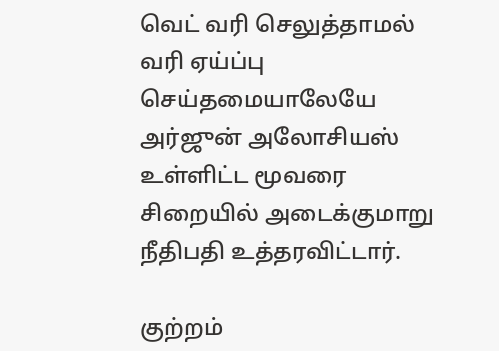வெட் வரி செலுத்தாமல் வரி ஏய்ப்பு செய்தமையாலேயே அர்ஜுன் அலோசியஸ் உள்ளிட்ட மூவரை சிறையில் அடைக்குமாறு நீதிபதி உத்தரவிட்டார்.

குற்றம்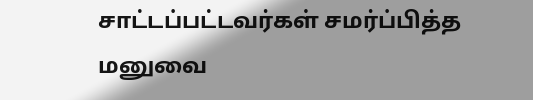சாட்டப்பட்டவர்கள் சமர்ப்பித்த மனுவை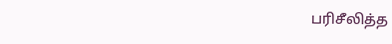பரிசீலித்த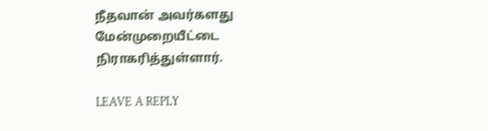நீதவான் அவர்களது மேன்முறையீட்டை நிராகரித்துள்ளார்.

LEAVE A REPLY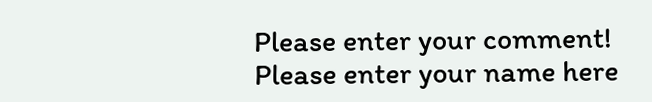Please enter your comment!
Please enter your name here